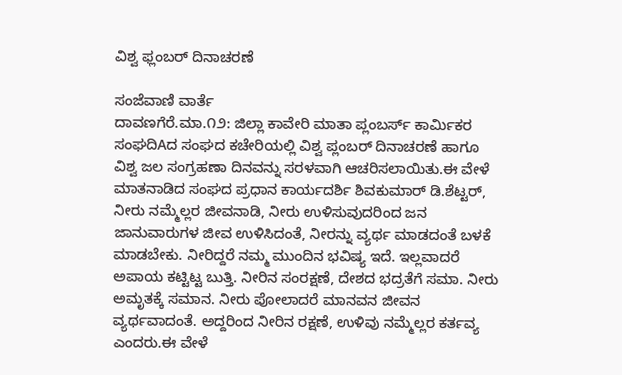ವಿಶ್ವ ಫ್ಲಂಬರ್ ದಿನಾಚರಣೆ

ಸಂಜೆವಾಣಿ ವಾರ್ತೆ
ದಾವಣಗೆರೆ.ಮಾ.೧೨: ಜಿಲ್ಲಾ ಕಾವೇರಿ ಮಾತಾ ಪ್ಲಂಬರ್ಸ್ ಕಾರ್ಮಿಕರ ಸಂಘದಿAದ ಸಂಘದ ಕಚೇರಿಯಲ್ಲಿ ವಿಶ್ವ ಪ್ಲಂಬರ್ ದಿನಾಚರಣೆ ಹಾಗೂ ವಿಶ್ವ ಜಲ ಸಂಗ್ರಹಣಾ ದಿನವನ್ನು ಸರಳವಾಗಿ ಆಚರಿಸಲಾಯಿತು.ಈ ವೇಳೆ ಮಾತನಾಡಿದ ಸಂಘದ ಪ್ರಧಾನ ಕಾರ್ಯದರ್ಶಿ ಶಿವಕುಮಾರ್ ಡಿ.ಶೆಟ್ಟರ್, ನೀರು ನಮ್ಮೆಲ್ಲರ ಜೀವನಾಡಿ, ನೀರು ಉಳಿಸುವುದರಿಂದ ಜನ ಜಾನುವಾರುಗಳ ಜೀವ ಉಳಿಸಿದಂತೆ, ನೀರನ್ನು ವ್ಯರ್ಥ ಮಾಡದಂತೆ ಬಳಕೆ ಮಾಡಬೇಕು. ನೀರಿದ್ದರೆ ನಮ್ಮ ಮುಂದಿನ ಭವಿಷ್ಯ ಇದೆ. ಇಲ್ಲವಾದರೆ ಅಪಾಯ ಕಟ್ಟಿಟ್ಟ ಬುತ್ತಿ. ನೀರಿನ ಸಂರಕ್ಷಣೆ, ದೇಶದ ಭದ್ರತೆಗೆ ಸಮಾ. ನೀರು ಅಮೃತಕ್ಕೆ ಸಮಾನ. ನೀರು ಪೋಲಾದರೆ ಮಾನವನ ಜೀವನ ವ್ಯರ್ಥವಾದಂತೆ. ಅದ್ದರಿಂದ ನೀರಿನ ರಕ್ಷಣೆ, ಉಳಿವು ನಮ್ಮೆಲ್ಲರ ಕರ್ತವ್ಯ ಎಂದರು.ಈ ವೇಳೆ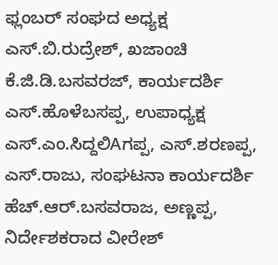ಫ್ಲಂಬರ್ ಸಂಘದ ಅಧ್ಯಕ್ಷ ಎಸ್.ಬಿ.ರುದ್ರೇಶ್, ಖಜಾಂಚಿ ಕೆ.ಜಿ.ಡಿ.ಬಸವರಜ್, ಕಾರ್ಯದರ್ಶಿ ಎಸ್.ಹೊಳೆಬಸಪ್ಪ, ಉಪಾಧ್ಯಕ್ಷ ಎಸ್.ಎಂ.ಸಿದ್ದಲಿAಗಪ್ಪ, ಎಸ್.ಶರಣಪ್ಪ, ಎಸ್.ರಾಜು, ಸಂಘಟನಾ ಕಾರ್ಯದರ್ಶಿ ಹೆಚ್.ಆರ್.ಬಸವರಾಜ, ಅಣ್ಣಪ್ಪ, ನಿರ್ದೇಶಕರಾದ ವೀರೇಶ್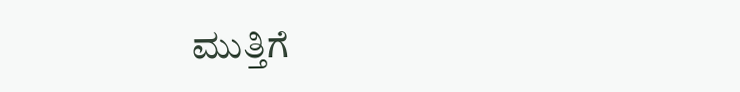ಮುತ್ತಿಗೆ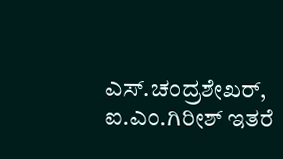ಎಸ್.ಚಂದ್ರಶೇಖರ್, ಐ.ಎಂ.ಗಿರೀಶ್ ಇತರೆ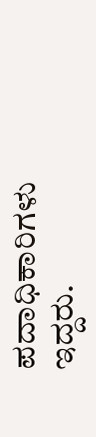ಪದಾಧಿಕಾರಿಗಳು ಇದ್ದರು.